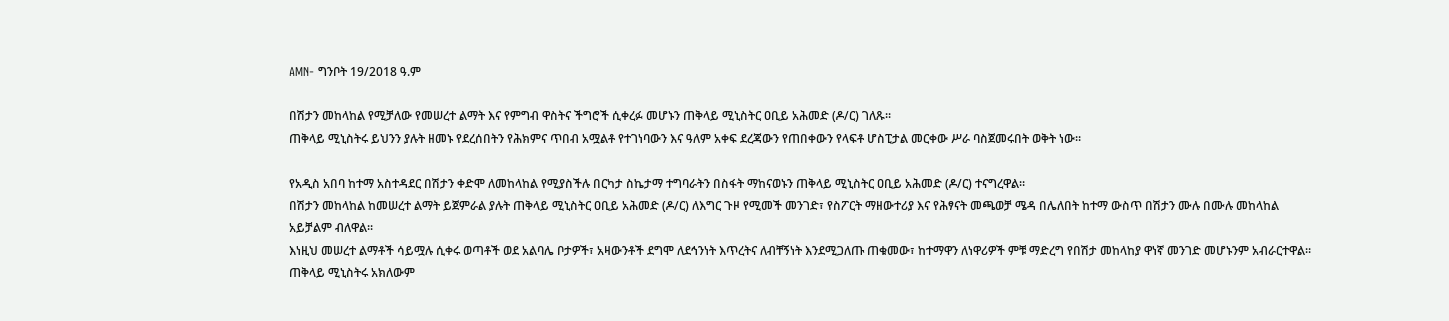AMN- ግንቦት 19/2018 ዓ.ም

በሽታን መከላከል የሚቻለው የመሠረተ ልማት እና የምግብ ዋስትና ችግሮች ሲቀረፉ መሆኑን ጠቅላይ ሚኒስትር ዐቢይ አሕመድ (ዶ/ር) ገለጹ፡፡
ጠቅላይ ሚኒስትሩ ይህንን ያሉት ዘመኑ የደረሰበትን የሕክምና ጥበብ አሟልቶ የተገነባውን እና ዓለም አቀፍ ደረጃውን የጠበቀውን የላፍቶ ሆስፒታል መርቀው ሥራ ባስጀመሩበት ወቅት ነው።

የአዲስ አበባ ከተማ አስተዳደር በሽታን ቀድሞ ለመከላከል የሚያስችሉ በርካታ ስኬታማ ተግባራትን በስፋት ማከናወኑን ጠቅላይ ሚኒስትር ዐቢይ አሕመድ (ዶ/ር) ተናግረዋል።
በሽታን መከላከል ከመሠረተ ልማት ይጀምራል ያሉት ጠቅላይ ሚኒስትር ዐቢይ አሕመድ (ዶ/ር) ለእግር ጉዞ የሚመች መንገድ፣ የስፖርት ማዘውተሪያ እና የሕፃናት መጫወቻ ሜዳ በሌለበት ከተማ ውስጥ በሽታን ሙሉ በሙሉ መከላከል አይቻልም ብለዋል፡፡
እነዚህ መሠረተ ልማቶች ሳይሟሉ ሲቀሩ ወጣቶች ወደ አልባሌ ቦታዎች፣ አዛውንቶች ደግሞ ለደኅንነት እጥረትና ለብቸኝነት እንደሚጋለጡ ጠቁመው፣ ከተማዋን ለነዋሪዎች ምቹ ማድረግ የበሽታ መከላከያ ዋነኛ መንገድ መሆኑንም አብራርተዋል።
ጠቅላይ ሚኒስትሩ አክለውም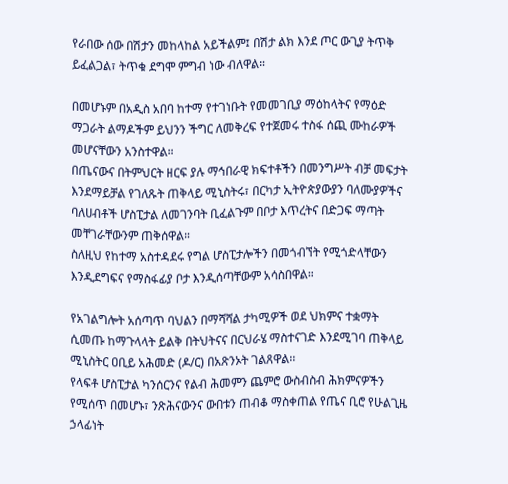የራበው ሰው በሽታን መከላከል አይችልም፤ በሽታ ልክ እንደ ጦር ውጊያ ትጥቅ ይፈልጋል፣ ትጥቁ ደግሞ ምግብ ነው ብለዋል።

በመሆኑም በአዲስ አበባ ከተማ የተገነቡት የመመገቢያ ማዕከላትና የማዕድ ማጋራት ልማዶችም ይህንን ችግር ለመቅረፍ የተጀመሩ ተስፋ ሰጪ ሙከራዎች መሆናቸውን አንስተዋል።
በጤናውና በትምህርት ዘርፍ ያሉ ማኅበራዊ ክፍተቶችን በመንግሥት ብቻ መፍታት እንደማይቻል የገለጹት ጠቅላይ ሚኒስትሩ፣ በርካታ ኢትዮጵያውያን ባለሙያዎችና ባለሀብቶች ሆስፒታል ለመገንባት ቢፈልጉም በቦታ እጥረትና በድጋፍ ማጣት መቸገራቸውንም ጠቅሰዋል።
ስለዚህ የከተማ አስተዳደሩ የግል ሆስፒታሎችን በመጎብኘት የሚጎድላቸውን እንዲደግፍና የማስፋፊያ ቦታ እንዲሰጣቸውም አሳስበዋል።

የአገልግሎት አሰጣጥ ባህልን በማሻሻል ታካሚዎች ወደ ህክምና ተቋማት ሲመጡ ከማጉላላት ይልቅ በትህትናና በርህራሄ ማስተናገድ እንደሚገባ ጠቅላይ ሚኒስትር ዐቢይ አሕመድ (ዶ/ር) በአጽንኦት ገልጸዋል፡፡
የላፍቶ ሆስፒታል ካንሰርንና የልብ ሕመምን ጨምሮ ውስብስብ ሕክምናዎችን የሚሰጥ በመሆኑ፣ ንጽሕናውንና ውበቱን ጠብቆ ማስቀጠል የጤና ቢሮ የሁልጊዜ ኃላፊነት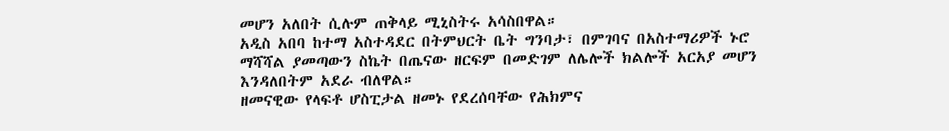መሆን አለበት ሲሉም ጠቅላይ ሚኒስትሩ አሳስበዋል።
አዲስ አበባ ከተማ አስተዳደር በትምህርት ቤት ግንባታ፣ በምገባና በአስተማሪዎች ኑሮ ማሻሻል ያመጣውን ስኬት በጤናው ዘርፍም በመድገም ለሌሎች ክልሎች አርአያ መሆን እንዳለበትም አደራ ብለዋል።
ዘመናዊው የላፍቶ ሆስፒታል ዘመኑ የደረሰባቸው የሕክምና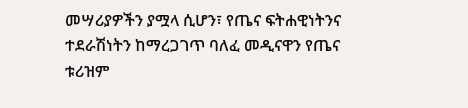መሣሪያዎችን ያሟላ ሲሆን፣ የጤና ፍትሐዊነትንና ተደራሽነትን ከማረጋገጥ ባለፈ መዲናዋን የጤና ቱሪዝም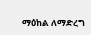ማዕከል ለማድረግ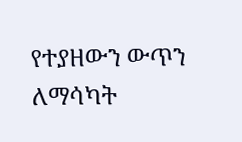የተያዘውን ውጥን ለማሳካት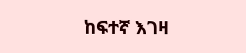ከፍተኛ እገዛ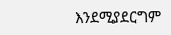እንደሚያደርግም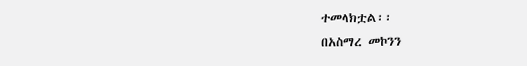ተመላክቷል፡፡
በአስማረ መኮንን